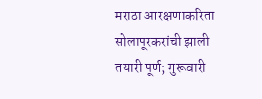मराठा आरक्षणाकरिता सोलापूरकरांची झाली तयारी पूर्ण; गुरूवारी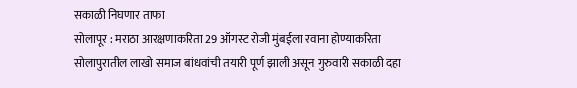सकाळी निघणार ताफा
सोलापूर : मराठा आरक्षणाकरिता 29 ऑगस्ट रोजी मुंबईला रवाना होण्याकरिता सोलापुरातील लाखो समाज बांधवांची तयारी पूर्ण झाली असून गुरुवारी सकाळी दहा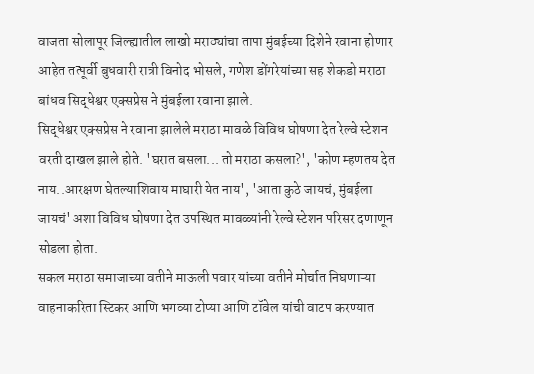वाजता सोलापूर जिल्ह्यातील लाखो मराठ्यांचा तापा मुंबईच्या दिशेने रवाना होणार आहेत तत्पूर्वी बुधवारी रात्री विनोद भोसले, गणेश डोंगरेयांच्या सह शेकडो मराठा बांधव सिद्धेश्वर एक्सप्रेस ने मुंबईला रवाना झाले.
सिद्धेश्वर एक्सप्रेस ने रवाना झालेले मराठा मावळे विविध घोषणा देत रेल्वे स्टेशन वरती दाखल झाले होते. 'घरात बसला... तो मराठा कसला?', 'कोण म्हणतय देत नाय..आरक्षण घेतल्याशिवाय माघारी येत नाय', 'आता कुठे जायचं, मुंबईला जायचं' अशा विविध घोषणा देत उपस्थित मावळ्यांनी रेल्वे स्टेशन परिसर दणाणून सोडला होता.
सकल मराठा समाजाच्या वतीने माऊली पवार यांच्या वतीने मोर्चात निघणाऱ्या वाहनाकरिता स्टिकर आणि भगव्या टोप्या आणि टॉवेल यांची वाटप करण्यात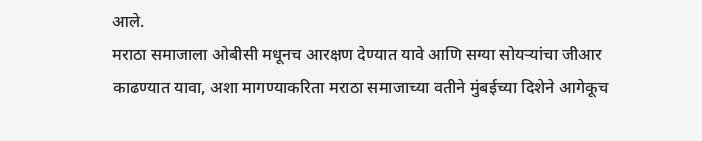आले.
मराठा समाजाला ओबीसी मधूनच आरक्षण देण्यात यावे आणि सग्या सोयऱ्यांचा जीआर काढण्यात यावा, अशा मागण्याकरिता मराठा समाजाच्या वतीने मुंबईच्या दिशेने आगेकूच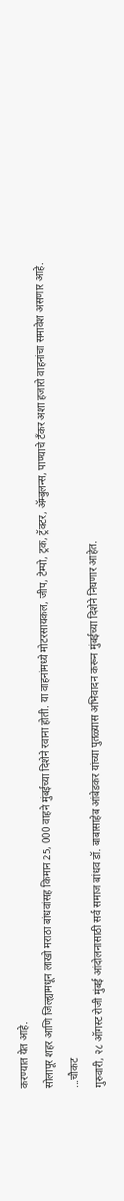करण्यात येत आहे.
सोलापूर शहर आणि जिल्ह्यामधून लाखो मराठा बांधवांसह किमान 25, 000 वाहने मुंबईच्या दिशेने रवाना होती. या वाहनांमध्ये मोटरसायकल, जीप, टेम्पो, ट्रक, ट्रॅक्टर, ॲम्बुलन्स, पाण्याचे टँकर अशा हजारो वाहनांचा समावेश असणार आहे.
...चौकट
गुरुवारी, २८ ऑगस्ट रोजी मुंबई आंदोलनासाठी सर्व समाज बांधव डॉ. बाबासाहेब आंबेडकर यांच्या पुतळ्यास अभिवादन करून मुंबईच्या दिशेने निघणार आहेत.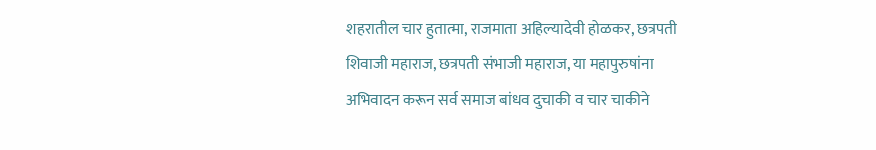शहरातील चार हुतात्मा, राजमाता अहिल्यादेवी होळकर, छत्रपती शिवाजी महाराज, छत्रपती संभाजी महाराज, या महापुरुषांना अभिवादन करून सर्व समाज बांधव दुचाकी व चार चाकीने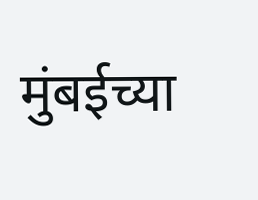मुंबईच्या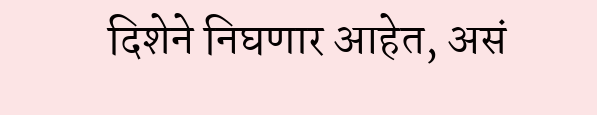दिशेने निघणार आहेत, असं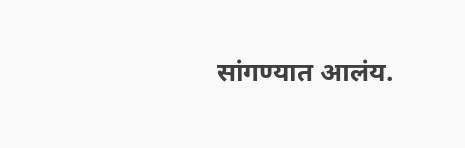सांगण्यात आलंय.